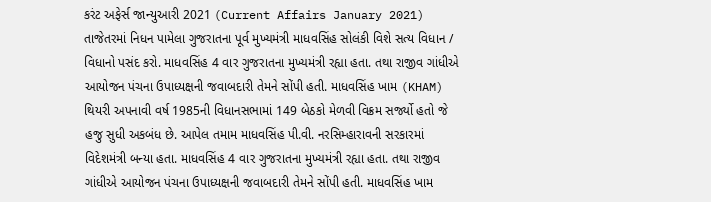કરંટ અફેર્સ જાન્યુઆરી 2021 (Current Affairs January 2021) તાજેતરમાં નિધન પામેલા ગુજરાતના પૂર્વ મુખ્યમંત્રી માધવસિંહ સોલંકી વિશે સત્ય વિધાન / વિધાનો પસંદ કરો. માધવસિંહ 4 વાર ગુજરાતના મુખ્યમંત્રી રહ્યા હતા. તથા રાજીવ ગાંધીએ આયોજન પંચના ઉપાધ્યક્ષની જવાબદારી તેમને સોંપી હતી. માધવસિંહ ખામ (KHAM) થિયરી અપનાવી વર્ષ 1985ની વિધાનસભામાં 149 બેઠકો મેળવી વિક્રમ સર્જ્યો હતો જે હજુ સુધી અકબંધ છે. આપેલ તમામ માધવસિંહ પી.વી. નરસિમ્હારાવની સરકારમાં વિદેશમંત્રી બન્યા હતા. માધવસિંહ 4 વાર ગુજરાતના મુખ્યમંત્રી રહ્યા હતા. તથા રાજીવ ગાંધીએ આયોજન પંચના ઉપાધ્યક્ષની જવાબદારી તેમને સોંપી હતી. માધવસિંહ ખામ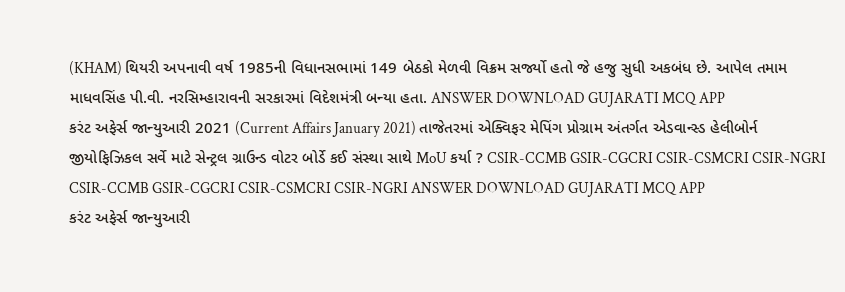(KHAM) થિયરી અપનાવી વર્ષ 1985ની વિધાનસભામાં 149 બેઠકો મેળવી વિક્રમ સર્જ્યો હતો જે હજુ સુધી અકબંધ છે. આપેલ તમામ માધવસિંહ પી.વી. નરસિમ્હારાવની સરકારમાં વિદેશમંત્રી બન્યા હતા. ANSWER DOWNLOAD GUJARATI MCQ APP
કરંટ અફેર્સ જાન્યુઆરી 2021 (Current Affairs January 2021) તાજેતરમાં એક્વિફર મેપિંગ પ્રોગ્રામ અંતર્ગત એડવાન્સ્ડ હેલીબોર્ન જીયોફિઝિકલ સર્વે માટે સેન્ટ્રલ ગ્રાઉન્ડ વોટર બોર્ડે કઈ સંસ્થા સાથે MoU કર્યા ? CSIR-CCMB GSIR-CGCRI CSIR-CSMCRI CSIR-NGRI CSIR-CCMB GSIR-CGCRI CSIR-CSMCRI CSIR-NGRI ANSWER DOWNLOAD GUJARATI MCQ APP
કરંટ અફેર્સ જાન્યુઆરી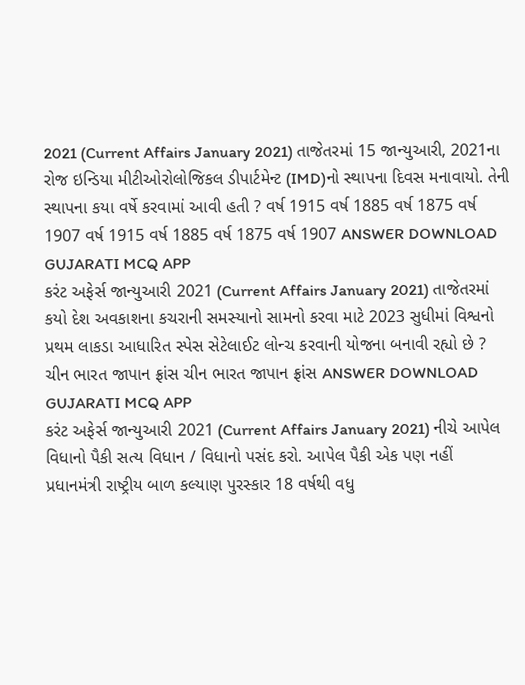2021 (Current Affairs January 2021) તાજેતરમાં 15 જાન્યુઆરી, 2021ના રોજ ઇન્ડિયા મીટીઓરોલોજિકલ ડીપાર્ટમેન્ટ (IMD)નો સ્થાપના દિવસ મનાવાયો. તેની સ્થાપના કયા વર્ષે કરવામાં આવી હતી ? વર્ષ 1915 વર્ષ 1885 વર્ષ 1875 વર્ષ 1907 વર્ષ 1915 વર્ષ 1885 વર્ષ 1875 વર્ષ 1907 ANSWER DOWNLOAD GUJARATI MCQ APP
કરંટ અફેર્સ જાન્યુઆરી 2021 (Current Affairs January 2021) તાજેતરમાં કયો દેશ અવકાશના કચરાની સમસ્યાનો સામનો કરવા માટે 2023 સુધીમાં વિશ્વનો પ્રથમ લાકડા આધારિત સ્પેસ સેટેલાઈટ લોન્ચ કરવાની યોજના બનાવી રહ્યો છે ? ચીન ભારત જાપાન ફ્રાંસ ચીન ભારત જાપાન ફ્રાંસ ANSWER DOWNLOAD GUJARATI MCQ APP
કરંટ અફેર્સ જાન્યુઆરી 2021 (Current Affairs January 2021) નીચે આપેલ વિધાનો પૈકી સત્ય વિધાન / વિધાનો પસંદ કરો. આપેલ પૈકી એક પણ નહીં પ્રધાનમંત્રી રાષ્ટ્રીય બાળ કલ્યાણ પુરસ્કાર 18 વર્ષથી વધુ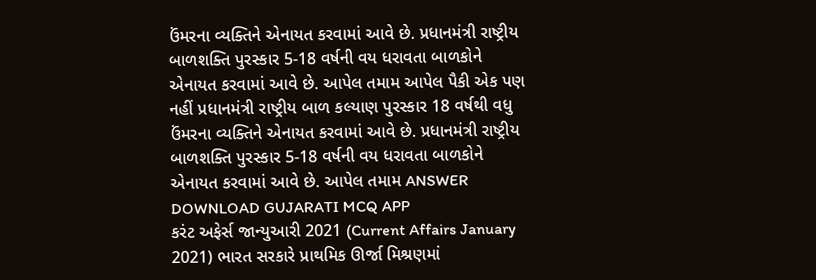ઉંમરના વ્યક્તિને એનાયત કરવામાં આવે છે. પ્રધાનમંત્રી રાષ્ટ્રીય બાળશક્તિ પુરસ્કાર 5-18 વર્ષની વય ધરાવતા બાળકોને એનાયત કરવામાં આવે છે. આપેલ તમામ આપેલ પૈકી એક પણ નહીં પ્રધાનમંત્રી રાષ્ટ્રીય બાળ કલ્યાણ પુરસ્કાર 18 વર્ષથી વધુ ઉંમરના વ્યક્તિને એનાયત કરવામાં આવે છે. પ્રધાનમંત્રી રાષ્ટ્રીય બાળશક્તિ પુરસ્કાર 5-18 વર્ષની વય ધરાવતા બાળકોને એનાયત કરવામાં આવે છે. આપેલ તમામ ANSWER DOWNLOAD GUJARATI MCQ APP
કરંટ અફેર્સ જાન્યુઆરી 2021 (Current Affairs January 2021) ભારત સરકારે પ્રાથમિક ઊર્જા મિશ્રણમાં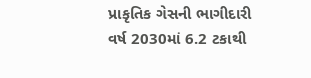પ્રાકૃતિક ગેસની ભાગીદારી વર્ષ 2030માં 6.2 ટકાથી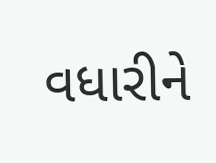વધારીને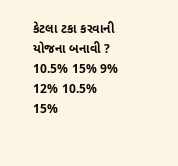કેટલા ટકા કરવાની યોજના બનાવી ? 10.5% 15% 9% 12% 10.5% 15%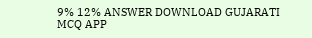9% 12% ANSWER DOWNLOAD GUJARATI MCQ APP